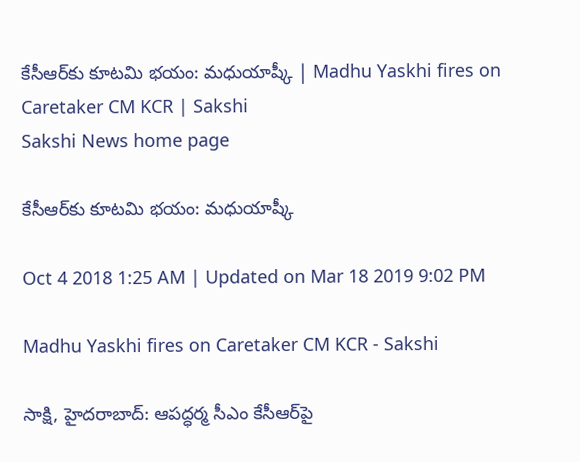కేసీఆర్‌కు కూటమి భయం: మధుయాష్కీ | Madhu Yaskhi fires on Caretaker CM KCR | Sakshi
Sakshi News home page

కేసీఆర్‌కు కూటమి భయం: మధుయాష్కీ

Oct 4 2018 1:25 AM | Updated on Mar 18 2019 9:02 PM

Madhu Yaskhi fires on Caretaker CM KCR - Sakshi

సాక్షి, హైదరాబాద్‌: ఆపద్ధర్మ సీఎం కేసీఆర్‌పై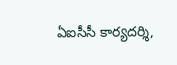ఏఐసీసీ కార్యదర్శి,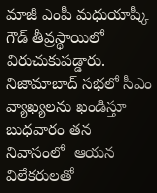మాజీ ఎంపీ మధుయాష్కీ గౌడ్‌ తీవ్రస్థాయిలో విరుచుకుపడ్డారు. నిజామాబాద్‌ సభలో సీఎం వ్యాఖ్యలను ఖండిస్తూ బుధవారం తన నివాసంలో  ఆయన విలేకరులతో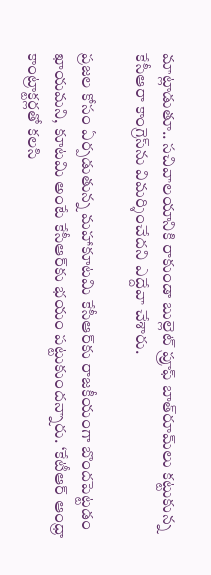మాట్లాడుతూ.. సచివాలయానికి రాకుండా బుల్లెట్‌ ప్రూఫ్‌ బాత్‌రూమ్‌లు కట్టుకున్న కేసీఆరా కాంగ్రెస్‌ను విమర్శించేదని ఎద్దేవా చేశారు.

ప్రజల కోసం ఏర్పడుతున్న మహాకూటమి కేసీఆర్‌కు రాజకీయంగా బొందపెట్టడం ఖాయమని, కూటమి అంటే కేసీఆర్‌కు భయం పట్టుకుందన్నారు. ‘కేటీఆర్‌ ఆంధ్రా కాంట్రాక్టర్లతో కలసి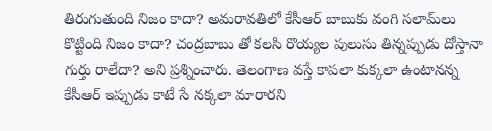తిరుగుతుంది నిజం కాదా? అమరావతిలో కేసీఆర్‌ బాబుకు వంగి సలామ్‌లు కొట్టింది నిజం కాదా? చంద్రబాబు తో కలసి రొయ్యల పులుసు తిన్నప్పుడు దోస్తానా గుర్తు రాలేదా? అని ప్రశ్నించారు. తెలంగాణ వస్తే కాపలా కుక్కలా ఉంటానన్న కేసీఆర్‌ ఇప్పుడు కాటే సే నక్కలా మారారని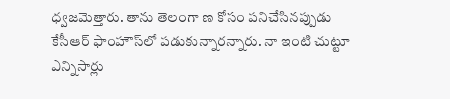ధ్వజమెత్తారు. తాను తెలంగా ణ కోసం పనిచేసినప్పుడు కేసీఆర్‌ ఫాంహౌస్‌లో పడుకున్నారన్నారు. నా ఇంటి చుట్టూ ఎన్నిసార్లు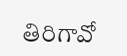తిరిగావో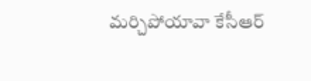మర్చిపోయావా కేసీఆర్‌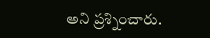అని ప్రశ్నించారు.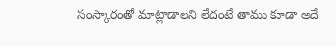సంస్కారంతో మాట్లాడాలని లేదంటే తాము కూడా అదే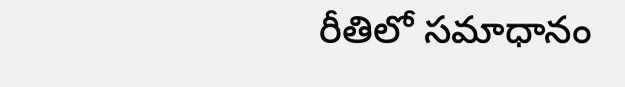రీతిలో సమాధానం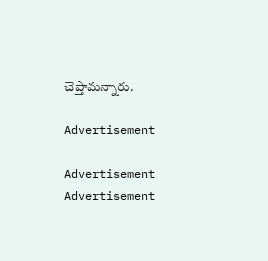చెప్తామన్నారు.

Advertisement

Advertisement
Advertisement